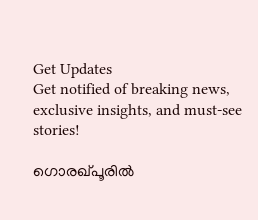Get Updates
Get notified of breaking news, exclusive insights, and must-see stories!

ഗൊരഖ്പൂരില്‍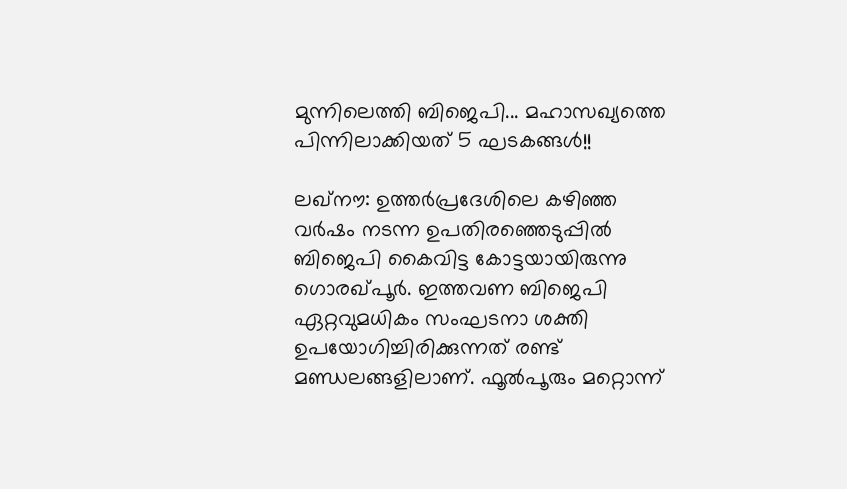മുന്നിലെത്തി ബിജെപി... മഹാസഖ്യത്തെ പിന്നിലാക്കിയത് 5 ഘടകങ്ങള്‍!!

ലഖ്‌നൗ: ഉത്തര്‍പ്രദേശിലെ കഴിഞ്ഞ വര്‍ഷം നടന്ന ഉപതിരഞ്ഞെടുപ്പില്‍ ബിജെപി കൈവിട്ട കോട്ടയായിരുന്നു ഗൊരഖ്പൂര്‍. ഇത്തവണ ബിജെപി ഏറ്റവുമധികം സംഘടനാ ശക്തി ഉപയോഗിച്ചിരിക്കുന്നത് രണ്ട് മണ്ഡലങ്ങളിലാണ്. ഫൂല്‍പൂരും മറ്റൊന്ന്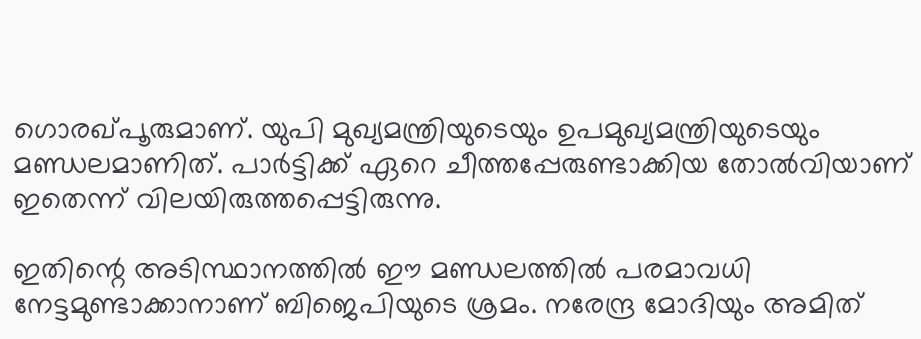ഗൊരഖ്പൂരുമാണ്. യുപി മുഖ്യമന്ത്രിയുടെയും ഉപമുഖ്യമന്ത്രിയുടെയും മണ്ഡലമാണിത്. പാര്‍ട്ടിക്ക് ഏറെ ചീത്തപ്പേരുണ്ടാക്കിയ തോല്‍വിയാണ് ഇതെന്ന് വിലയിരുത്തപ്പെട്ടിരുന്നു.

ഇതിന്റെ അടിസ്ഥാനത്തില്‍ ഈ മണ്ഡലത്തില്‍ പരമാവധി നേട്ടമുണ്ടാക്കാനാണ് ബിജെപിയുടെ ശ്രമം. നരേന്ദ്ര മോദിയും അമിത്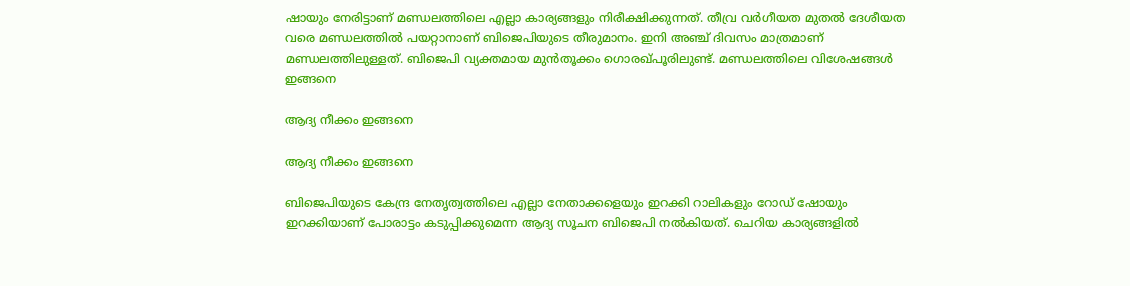ഷായും നേരിട്ടാണ് മണ്ഡലത്തിലെ എല്ലാ കാര്യങ്ങളും നിരീക്ഷിക്കുന്നത്. തീവ്ര വര്‍ഗീയത മുതല്‍ ദേശീയത വരെ മണ്ഡലത്തില്‍ പയറ്റാനാണ് ബിജെപിയുടെ തീരുമാനം. ഇനി അഞ്ച് ദിവസം മാത്രമാണ് മണ്ഡലത്തിലുള്ളത്. ബിജെപി വ്യക്തമായ മുന്‍തൂക്കം ഗൊരഖ്പൂരിലുണ്ട്. മണ്ഡലത്തിലെ വിശേഷങ്ങള്‍ ഇങ്ങനെ

ആദ്യ നീക്കം ഇങ്ങനെ

ആദ്യ നീക്കം ഇങ്ങനെ

ബിജെപിയുടെ കേന്ദ്ര നേതൃത്വത്തിലെ എല്ലാ നേതാക്കളെയും ഇറക്കി റാലികളും റോഡ് ഷോയും ഇറക്കിയാണ് പോരാട്ടം കടുപ്പിക്കുമെന്ന ആദ്യ സൂചന ബിജെപി നല്‍കിയത്. ചെറിയ കാര്യങ്ങളില്‍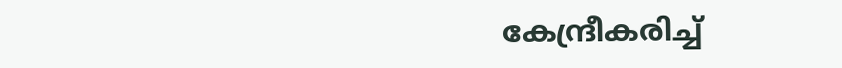കേന്ദ്രീകരിച്ച്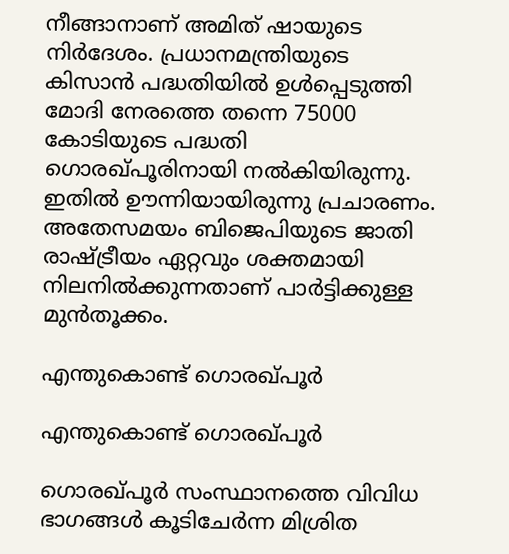നീങ്ങാനാണ് അമിത് ഷായുടെ നിര്‍ദേശം. പ്രധാനമന്ത്രിയുടെ കിസാന്‍ പദ്ധതിയില്‍ ഉള്‍പ്പെടുത്തി മോദി നേരത്തെ തന്നെ 75000 കോടിയുടെ പദ്ധതി ഗൊരഖ്പൂരിനായി നല്‍കിയിരുന്നു. ഇതില്‍ ഊന്നിയായിരുന്നു പ്രചാരണം. അതേസമയം ബിജെപിയുടെ ജാതി രാഷ്ട്രീയം ഏറ്റവും ശക്തമായി നിലനില്‍ക്കുന്നതാണ് പാര്‍ട്ടിക്കുള്ള മുന്‍തൂക്കം.

എന്തുകൊണ്ട് ഗൊരഖ്പൂര്‍

എന്തുകൊണ്ട് ഗൊരഖ്പൂര്‍

ഗൊരഖ്പൂര്‍ സംസ്ഥാനത്തെ വിവിധ ഭാഗങ്ങള്‍ കൂടിചേര്‍ന്ന മിശ്രിത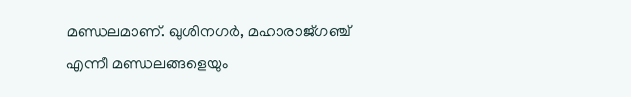മണ്ഡലമാണ്. ഖുശിനഗര്‍, മഹാരാജ്ഗഞ്ച് എന്നീ മണ്ഡലങ്ങളെയും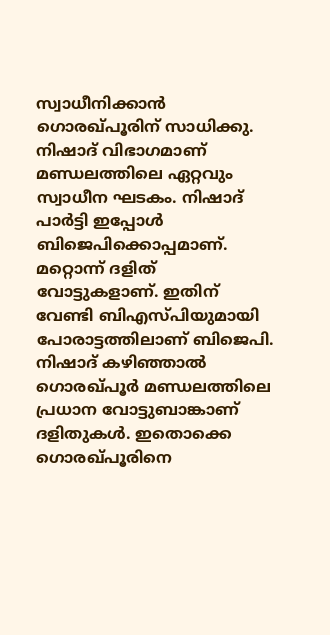സ്വാധീനിക്കാന്‍ ഗൊരഖ്പൂരിന് സാധിക്കു. നിഷാദ് വിഭാഗമാണ് മണ്ഡലത്തിലെ ഏറ്റവും സ്വാധീന ഘടകം. നിഷാദ് പാര്‍ട്ടി ഇപ്പോള്‍ ബിജെപിക്കൊപ്പമാണ്. മറ്റൊന്ന് ദളിത് വോട്ടുകളാണ്. ഇതിന് വേണ്ടി ബിഎസ്പിയുമായി പോരാട്ടത്തിലാണ് ബിജെപി. നിഷാദ് കഴിഞ്ഞാല്‍ ഗൊരഖ്പൂര്‍ മണ്ഡലത്തിലെ പ്രധാന വോട്ടുബാങ്കാണ് ദളിതുകള്‍. ഇതൊക്കെ ഗൊരഖ്പൂരിനെ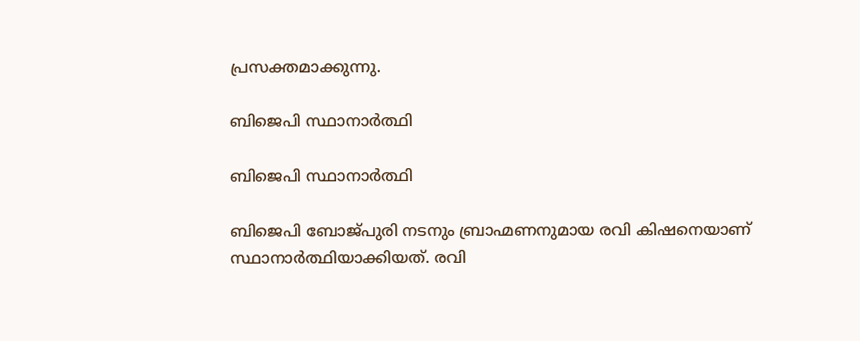പ്രസക്തമാക്കുന്നു.

ബിജെപി സ്ഥാനാര്‍ത്ഥി

ബിജെപി സ്ഥാനാര്‍ത്ഥി

ബിജെപി ബോജ്പുരി നടനും ബ്രാഹ്മണനുമായ രവി കിഷനെയാണ് സ്ഥാനാര്‍ത്ഥിയാക്കിയത്. രവി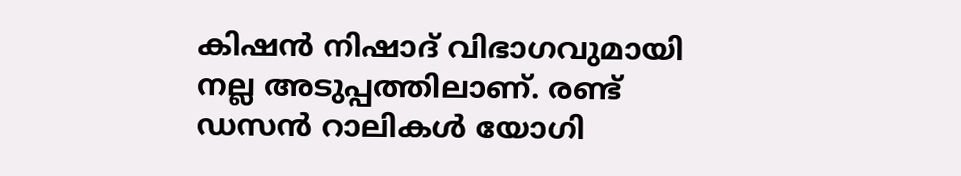കിഷന്‍ നിഷാദ് വിഭാഗവുമായി നല്ല അടുപ്പത്തിലാണ്. രണ്ട് ഡസന്‍ റാലികള്‍ യോഗി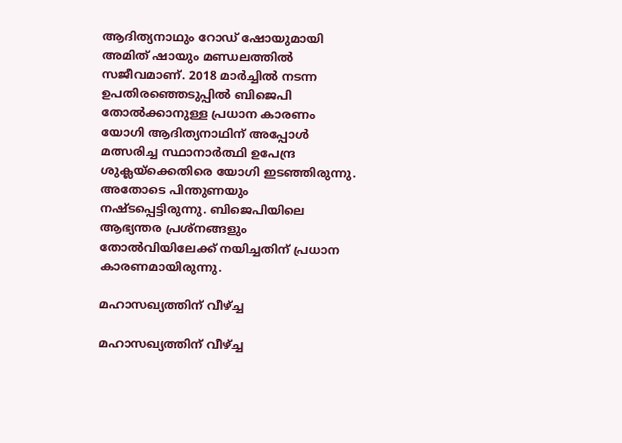ആദിത്യനാഥും റോഡ് ഷോയുമായി അമിത് ഷായും മണ്ഡലത്തില്‍ സജീവമാണ്. 2018 മാര്‍ച്ചില്‍ നടന്ന ഉപതിരഞ്ഞെടുപ്പില്‍ ബിജെപി തോല്‍ക്കാനുള്ള പ്രധാന കാരണം യോഗി ആദിത്യനാഥിന് അപ്പോള്‍ മത്സരിച്ച സ്ഥാനാര്‍ത്ഥി ഉപേന്ദ്ര ശുക്ലയ്‌ക്കെതിരെ യോഗി ഇടഞ്ഞിരുന്നു. അതോടെ പിന്തുണയും നഷ്ടപ്പെട്ടിരുന്നു. ബിജെപിയിലെ ആഭ്യന്തര പ്രശ്‌നങ്ങളും തോല്‍വിയിലേക്ക് നയിച്ചതിന് പ്രധാന കാരണമായിരുന്നു.

മഹാസഖ്യത്തിന് വീഴ്ച്ച

മഹാസഖ്യത്തിന് വീഴ്ച്ച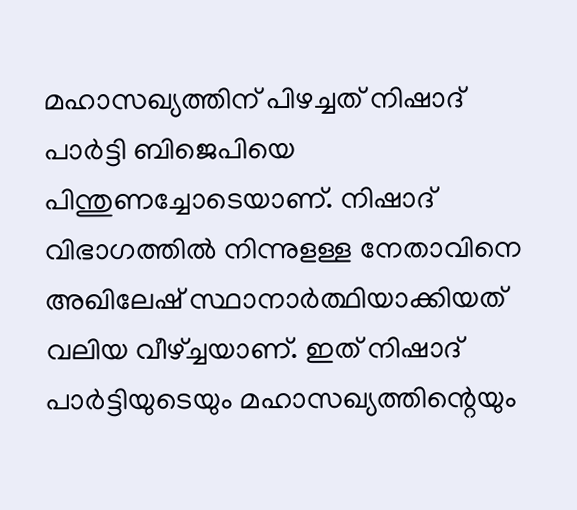മഹാസഖ്യത്തിന് പിഴച്ചത് നിഷാദ് പാര്‍ട്ടി ബിജെപിയെ പിന്തുണച്ചോടെയാണ്. നിഷാദ് വിഭാഗത്തില്‍ നിന്നുളള്ള നേതാവിനെ അഖിലേഷ് സ്ഥാനാര്‍ത്ഥിയാക്കിയത് വലിയ വീഴ്ച്ചയാണ്. ഇത് നിഷാദ് പാര്‍ട്ടിയുടെയും മഹാസഖ്യത്തിന്റെയും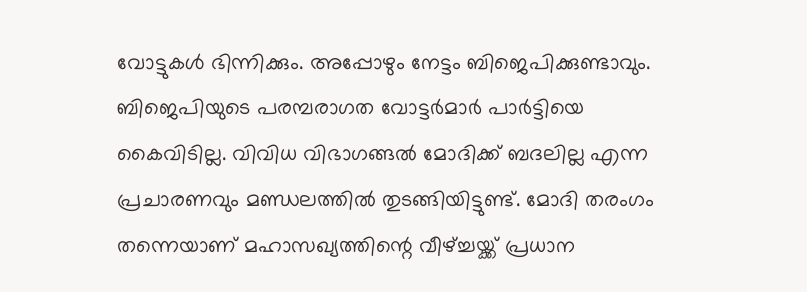വോട്ടുകള്‍ ഭിന്നിക്കും. അപ്പോഴും നേട്ടം ബിജെപിക്കുണ്ടാവും. ബിജെപിയുടെ പരമ്പരാഗത വോട്ടര്‍മാര്‍ പാര്‍ട്ടിയെ കൈവിടില്ല. വിവിധ വിഭാഗങ്ങല്‍ മോദിക്ക് ബദലില്ല എന്ന പ്രചാരണവും മണ്ഡലത്തില്‍ തുടങ്ങിയിട്ടുണ്ട്. മോദി തരംഗം തന്നെയാണ് മഹാസഖ്യത്തിന്റെ വീഴ്ച്ചയ്ക്ക് പ്രധാന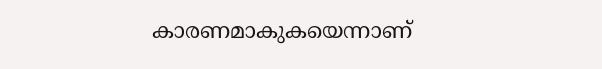കാരണമാകുകയെന്നാണ്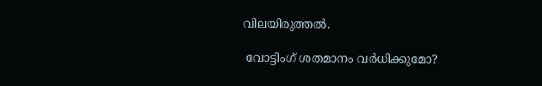വിലയിരുത്തല്‍.

 വോട്ടിംഗ് ശതമാനം വര്‍ധിക്കുമോ?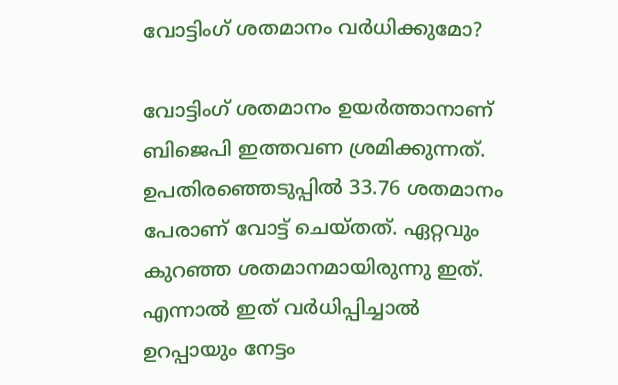വോട്ടിംഗ് ശതമാനം വര്‍ധിക്കുമോ?

വോട്ടിംഗ് ശതമാനം ഉയര്‍ത്താനാണ് ബിജെപി ഇത്തവണ ശ്രമിക്കുന്നത്. ഉപതിരഞ്ഞെടുപ്പില്‍ 33.76 ശതമാനം പേരാണ് വോട്ട് ചെയ്തത്. ഏറ്റവും കുറഞ്ഞ ശതമാനമായിരുന്നു ഇത്. എന്നാല്‍ ഇത് വര്‍ധിപ്പിച്ചാല്‍ ഉറപ്പായും നേട്ടം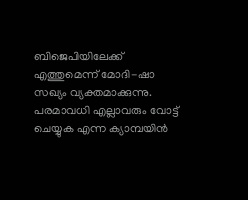ബിജെപിയിലേക്ക് എത്തുമെന്ന് മോദി-ഷാ സഖ്യം വ്യക്തമാക്കുന്നു. പരമാവധി എല്ലാവരും വോട്ട് ചെയ്യുക എന്ന ക്യാമ്പയിന്‍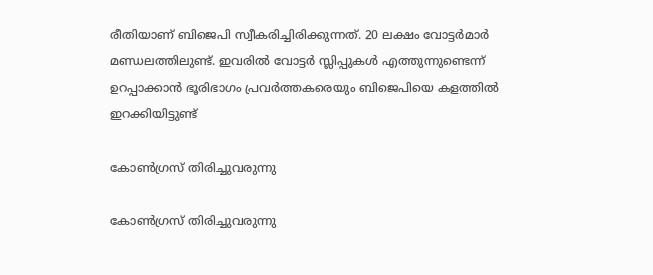രീതിയാണ് ബിജെപി സ്വീകരിച്ചിരിക്കുന്നത്. 20 ലക്ഷം വോട്ടര്‍മാര്‍ മണ്ഡലത്തിലുണ്ട്. ഇവരില്‍ വോട്ടര്‍ സ്ലിപ്പുകള്‍ എത്തുന്നുണ്ടെന്ന് ഉറപ്പാക്കാന്‍ ഭൂരിഭാഗം പ്രവര്‍ത്തകരെയും ബിജെപിയെ കളത്തില്‍ ഇറക്കിയിട്ടുണ്ട്

കോണ്‍ഗ്രസ് തിരിച്ചുവരുന്നു

കോണ്‍ഗ്രസ് തിരിച്ചുവരുന്നു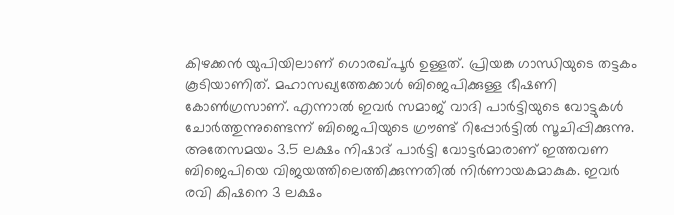കിഴക്കന്‍ യുപിയിലാണ് ഗൊരഖ്പൂര്‍ ഉള്ളത്. പ്രിയങ്ക ഗാന്ധിയുടെ തട്ടകം കൂടിയാണിത്. മഹാസഖ്യത്തേക്കാള്‍ ബിജെപിക്കുള്ള ഭീഷണി കോണ്‍ഗ്രസാണ്. എന്നാല്‍ ഇവര്‍ സമാജ് വാദി പാര്‍ട്ടിയുടെ വോട്ടുകള്‍ ചോര്‍ത്തുന്നുണ്ടെന്ന് ബിജെപിയുടെ ഗ്രൗണ്ട് റിപ്പോര്‍ട്ടില്‍ സൂചിപ്പിക്കുന്നു. അതേസമയം 3.5 ലക്ഷം നിഷാദ് പാര്‍ട്ടി വോട്ടര്‍മാരാണ് ഇത്തവണ ബിജെപിയെ വിജയത്തിലെത്തിക്കുന്നതില്‍ നിര്‍ണായകമാകുക. ഇവര്‍ രവി കിഷനെ 3 ലക്ഷം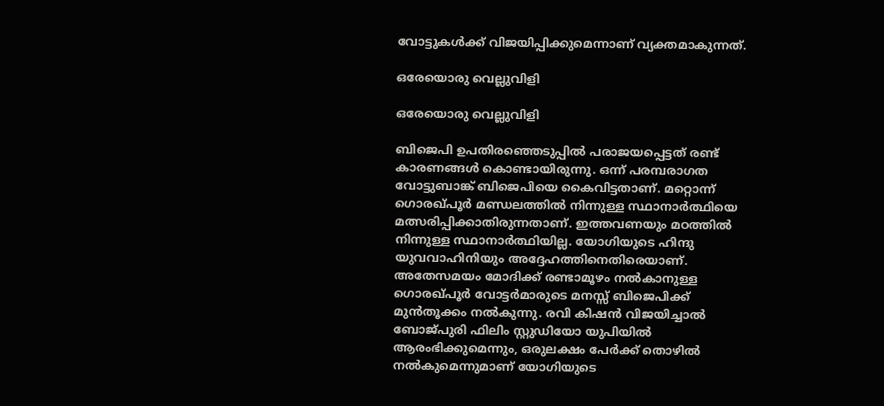വോട്ടുകള്‍ക്ക് വിജയിപ്പിക്കുമെന്നാണ് വ്യക്തമാകുന്നത്.

ഒരേയൊരു വെല്ലുവിളി

ഒരേയൊരു വെല്ലുവിളി

ബിജെപി ഉപതിരഞ്ഞെടുപ്പില്‍ പരാജയപ്പെട്ടത് രണ്ട് കാരണങ്ങള്‍ കൊണ്ടായിരുന്നു. ഒന്ന് പരമ്പരാഗത വോട്ടുബാങ്ക് ബിജെപിയെ കൈവിട്ടതാണ്. മറ്റൊന്ന് ഗൊരഖ്പൂര്‍ മണ്ഡലത്തില്‍ നിന്നുള്ള സ്ഥാനാര്‍ത്ഥിയെ മത്സരിപ്പിക്കാതിരുന്നതാണ്. ഇത്തവണയും മഠത്തില്‍ നിന്നുള്ള സ്ഥാനാര്‍ത്ഥിയില്ല. യോഗിയുടെ ഹിന്ദു യുവവാഹിനിയും അദ്ദേഹത്തിനെതിരെയാണ്. അതേസമയം മോദിക്ക് രണ്ടാമൂഴം നല്‍കാനുള്ള ഗൊരഖ്പൂര്‍ വോട്ടര്‍മാരുടെ മനസ്സ് ബിജെപിക്ക് മുന്‍തൂക്കം നല്‍കുന്നു. രവി കിഷന്‍ വിജയിച്ചാല്‍ ബോജ്പുരി ഫിലിം സ്റ്റുഡിയോ യുപിയില്‍ ആരംഭിക്കുമെന്നും, ഒരുലക്ഷം പേര്‍ക്ക് തൊഴില്‍ നല്‍കുമെന്നുമാണ് യോഗിയുടെ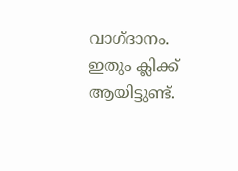വാഗ്ദാനം. ഇതും ക്ലിക്ക് ആയിട്ടുണ്ട്.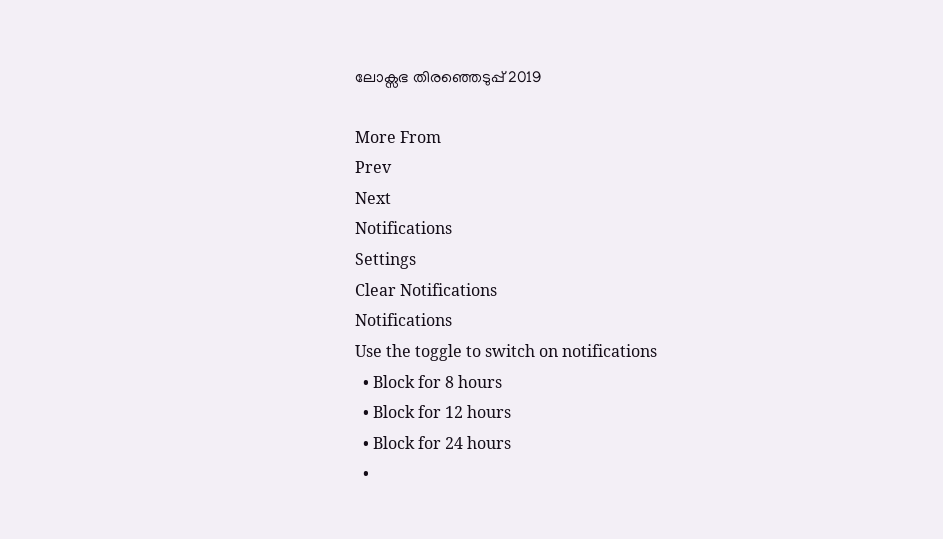ലോക്സഭ തിരഞ്ഞെടുപ്പ് 2019

More From
Prev
Next
Notifications
Settings
Clear Notifications
Notifications
Use the toggle to switch on notifications
  • Block for 8 hours
  • Block for 12 hours
  • Block for 24 hours
  •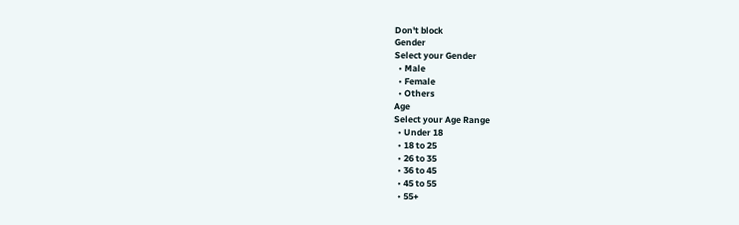Don't block
Gender
Select your Gender
  • Male
  • Female
  • Others
Age
Select your Age Range
  • Under 18
  • 18 to 25
  • 26 to 35
  • 36 to 45
  • 45 to 55
  • 55+